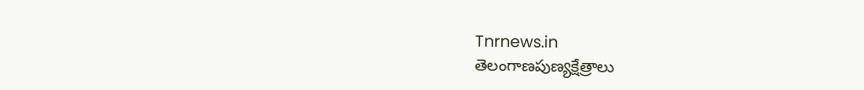Tnrnews.in
తెలంగాణపుణ్యక్షేత్రాలు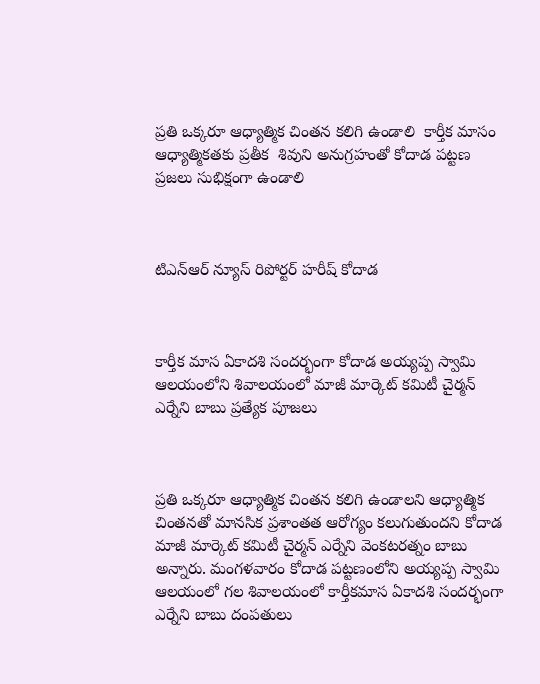ప్రతి ఒక్కరూ ఆధ్యాత్మిక చింతన కలిగి ఉండాలి  కార్తీక మాసం ఆధ్యాత్మికతకు ప్రతీక  శివుని అనుగ్రహంతో కోదాడ పట్టణ ప్రజలు సుభిక్షంగా ఉండాలి



టిఎన్ఆర్ న్యూస్ రిపోర్టర్ హరీష్ కోదాడ



కార్తీక మాస ఏకాదశి సందర్భంగా కోదాడ అయ్యప్ప స్వామి ఆలయంలోని శివాలయంలో మాజీ మార్కెట్ కమిటీ చైర్మన్ ఎర్నేని బాబు ప్రత్యేక పూజలు



ప్రతి ఒక్కరూ ఆధ్యాత్మిక చింతన కలిగి ఉండాలని ఆధ్యాత్మిక చింతనతో మానసిక ప్రశాంతత ఆరోగ్యం కలుగుతుందని కోదాడ మాజీ మార్కెట్ కమిటీ చైర్మన్ ఎర్నేని వెంకటరత్నం బాబు అన్నారు. మంగళవారం కోదాడ పట్టణంలోని అయ్యప్ప స్వామి ఆలయంలో గల శివాలయంలో కార్తీకమాస ఏకాదశి సందర్భంగా ఎర్నేని బాబు దంపతులు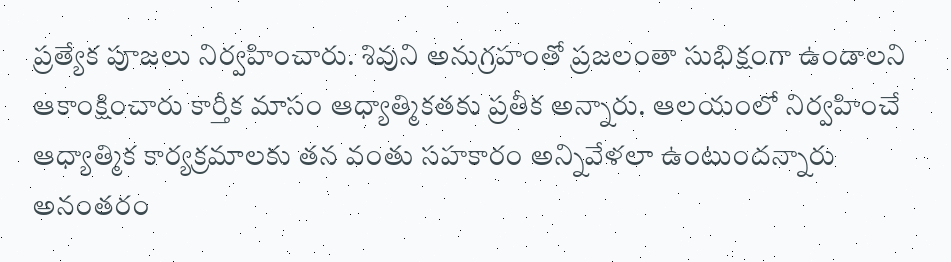ప్రత్యేక పూజలు నిర్వహించారు. శివుని అనుగ్రహంతో ప్రజలంతా సుభిక్షంగా ఉండాలని ఆకాంక్షించారు కార్తీక మాసం ఆధ్యాత్మికతకు ప్రతీక అన్నారు. ఆలయంలో నిర్వహించే ఆధ్యాత్మిక కార్యక్రమాలకు తన వంతు సహకారం అన్నివేళలా ఉంటుందన్నారు అనంతరం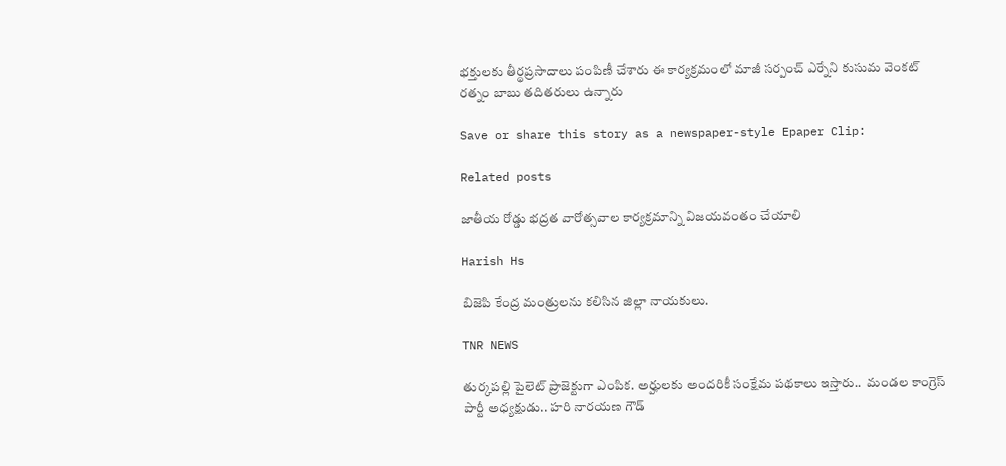భక్తులకు తీర్థప్రసాదాలు పంపిణీ చేశారు ఈ కార్యక్రమంలో మాజీ సర్పంచ్ ఎర్నేని కుసుమ వెంకట్ రత్నం బాబు తదితరులు ఉన్నారు

Save or share this story as a newspaper-style Epaper Clip:

Related posts

జాతీయ రోడ్డు భద్రత వారోత్సవాల కార్యక్రమాన్ని విజయవంతం చేయాలి

Harish Hs

బిజెపి కేంద్ర మంత్రులను కలిసిన జిల్లా నాయకులు.

TNR NEWS

తుర్కపల్లి పైలెట్ ప్రాజెక్టుగా ఎంపిక. అర్హులకు అందరికీ సంక్షేమ పథకాలు ఇస్తారు..  మండల కాంగ్రెస్ పార్టీ అధ్యక్షుడు.. హరి నారయణ గౌడ్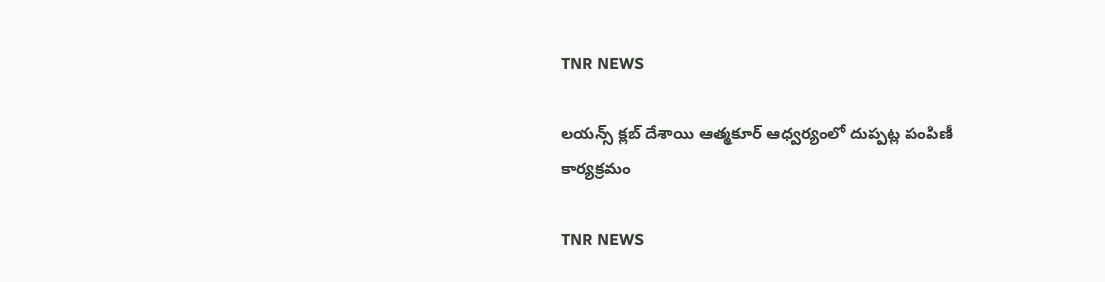TNR NEWS

లయన్స్ క్లబ్ దేశాయి ఆత్మకూర్ ఆధ్వర్యంలో దుప్పట్ల పంపిణీ కార్యక్రమం

TNR NEWS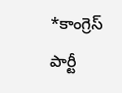*కాంగ్రెస్ పార్టీ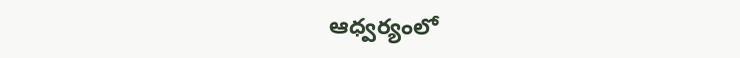ఆధ్వర్యంలో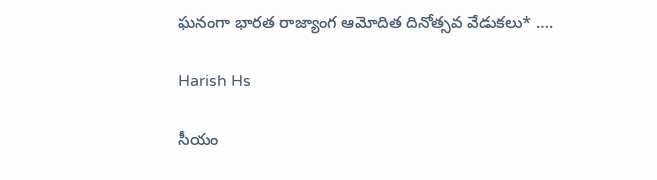ఘనంగా భారత రాజ్యాంగ ఆమోదిత దినోత్సవ వేడుకలు* ….

Harish Hs

సీయం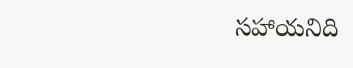సహాయనిది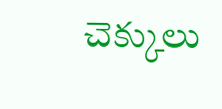చెక్కులు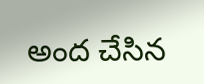అంద చేసిన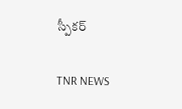స్పీకర్

TNR NEWS